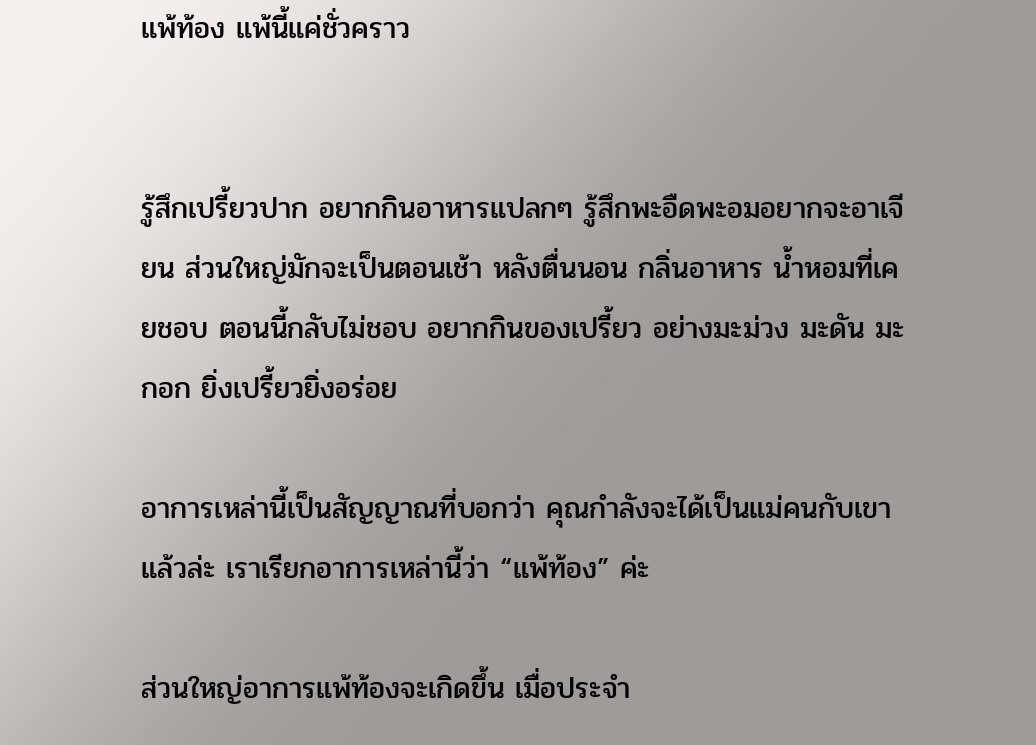แพ้ท้อง แพ้นี้แค่ชั่วคราว


รู้สึกเปรี้ยวปาก อยากกินอาหารแปลกๆ รู้สึกพะอืดพะอมอยากจะอาเจียน ส่วนใหญ่มักจะเป็นตอนเช้า หลังตื่นนอน กลิ่นอาหาร น้ำหอมที่เคยชอบ ตอนนี้กลับไม่ชอบ อยากกินของเปรี้ยว อย่างมะม่วง มะดัน มะกอก ยิ่งเปรี้ยวยิ่งอร่อย

อาการเหล่านี้เป็นสัญญาณที่บอกว่า คุณกำลังจะได้เป็นแม่คนกับเขาแล้วล่ะ เราเรียกอาการเหล่านี้ว่า “แพ้ท้อง” ค่ะ

ส่วนใหญ่อาการแพ้ท้องจะเกิดขึ้น เมื่อประจำ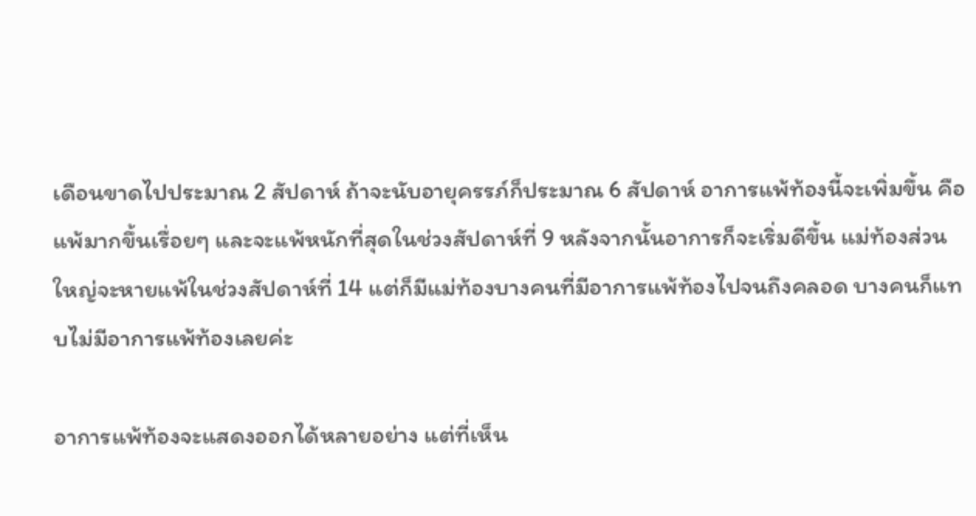เดือนขาดไปประมาณ 2 สัปดาห์ ถ้าจะนับอายุครรภ์ก็ประมาณ 6 สัปดาห์ อาการแพ้ท้องนี้จะเพิ่มขึ้น คือแพ้มากขึ้นเรื่อยๆ และจะแพ้หนักที่สุดในช่วงสัปดาห์ที่ 9 หลังจากนั้นอาการก็จะเริ่มดีขึ้น แม่ท้องส่วนใหญ่จะหายแพ้ในช่วงสัปดาห์ที่ 14 แต่ก็มีแม่ท้องบางคนที่มีอาการแพ้ท้องไปจนถึงคลอด บางคนก็แทบไม่มีอาการแพ้ท้องเลยค่ะ

อาการแพ้ท้องจะแสดงออกได้หลายอย่าง แต่ที่เห็น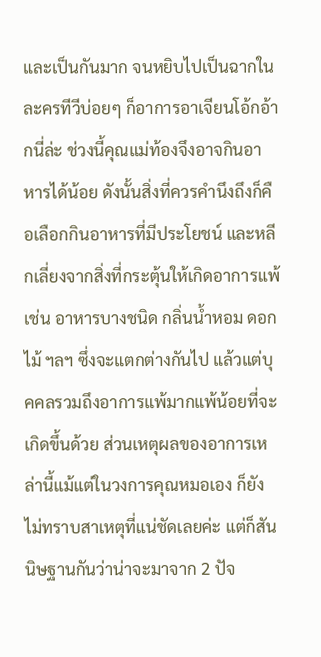และเป็นกันมาก จนหยิบไปเป็นฉากในละครทีวีบ่อยๆ ก็อาการอาเจียนโอ้กอ้ากนี่ล่ะ ช่วงนี้คุณแม่ท้องจึงอาจกินอาหารได้น้อย ดังนั้นสิ่งที่ควรคำนึงถึงก็คือเลือกกินอาหารที่มีประโยชน์ และหลีกเลี่ยงจากสิ่งที่กระตุ้นให้เกิดอาการแพ้ เช่น อาหารบางชนิด กลิ่นน้ำหอม ดอกไม้ ฯลฯ ซึ่งจะแตกต่างกันไป แล้วแต่บุคคลรวมถึงอาการแพ้มากแพ้น้อยที่จะเกิดขึ้นด้วย ส่วนเหตุผลของอาการเหล่านี้แม้แต่ในวงการคุณหมอเอง ก็ยังไม่ทราบสาเหตุที่แน่ชัดเลยค่ะ แต่ก็สันนิษฐานกันว่าน่าจะมาจาก 2 ปัจ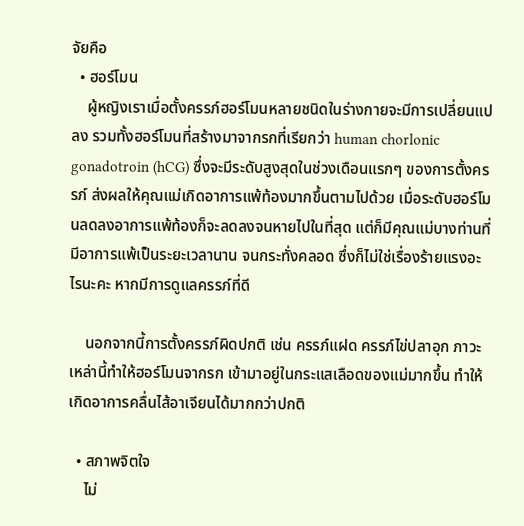จัยคือ
  • ฮอร์โมน
    ผู้หญิงเราเมื่อตั้งครรภ์ฮอร์โมนหลายชนิดในร่างกายจะมีการเปลี่ยนแปลง รวมทั้งฮอร์โมนที่สร้างมาจากรกที่เรียกว่า human chorlonic gonadotroin (hCG) ซึ่งจะมีระดับสูงสุดในช่วงเดือนแรกๆ ของการตั้งครรภ์ ส่งผลให้คุณแม่เกิดอาการแพ้ท้องมากขึ้นตามไปด้วย เมื่อระดับฮอร์โมนลดลงอาการแพ้ท้องก็จะลดลงจนหายไปในที่สุด แต่ก็มีคุณแม่บางท่านที่มีอาการแพ้เป็นระยะเวลานาน จนกระทั่งคลอด ซึ่งก็ไม่ใช่เรื่องร้ายแรงอะไรนะคะ หากมีการดูแลครรภ์ที่ดี

    นอกจากนี้การตั้งครรภ์ผิดปกติ เช่น ครรภ์แฝด ครรภ์ไข่ปลาอุก ภาวะเหล่านี้ทำให้ฮอร์โมนจากรก เข้ามาอยู่ในกระแสเลือดของแม่มากขึ้น ทำให้เกิดอาการคลื่นไส้อาเจียนได้มากกว่าปกติ

  • สภาพจิตใจ
    ไม่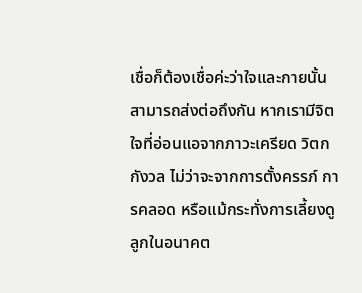เชื่อก็ต้องเชื่อค่ะว่าใจและกายนั้นสามารถส่งต่อถึงกัน หากเรามีจิตใจที่อ่อนแอจากภาวะเครียด วิตกกังวล ไม่ว่าจะจากการตั้งครรภ์ การคลอด หรือแม้กระทั่งการเลี้ยงดูลูกในอนาคต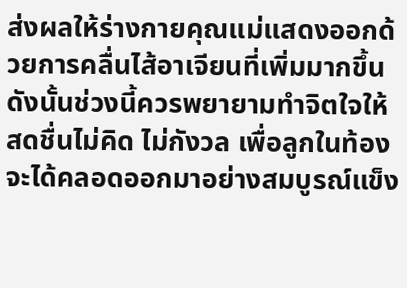ส่งผลให้ร่างกายคุณแม่แสดงออกด้วยการคลื่นไส้อาเจียนที่เพิ่มมากขึ้น ดังนั้นช่วงนี้ควรพยายามทำจิตใจให้สดชื่นไม่คิด ไม่กังวล เพื่อลูกในท้องจะได้คลอดออกมาอย่างสมบูรณ์แข็ง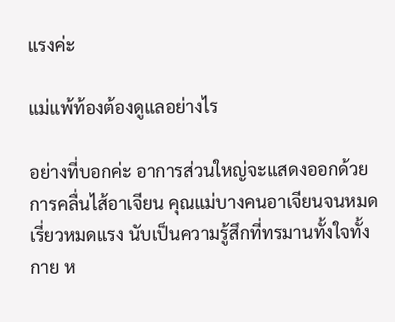แรงค่ะ

แม่แพ้ท้องต้องดูแลอย่างไร

อย่างที่บอกค่ะ อาการส่วนใหญ่จะแสดงออกด้วยการคลื่นไส้อาเจียน คุณแม่บางคนอาเจียนจนหมดเรี่ยวหมดแรง นับเป็นความรู้สึกที่ทรมานทั้งใจทั้งกาย ห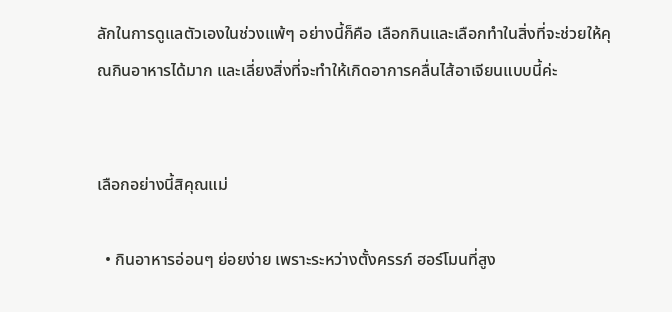ลักในการดูแลตัวเองในช่วงแพ้ๆ อย่างนี้ก็คือ เลือกกินและเลือกทำในสิ่งที่จะช่วยให้คุณกินอาหารได้มาก และเลี่ยงสิ่งที่จะทำให้เกิดอาการคลื่นไส้อาเจียนแบบนี้ค่ะ


เลือกอย่างนี้สิคุณแม่

  • กินอาหารอ่อนๆ ย่อยง่าย เพราะระหว่างตั้งครรภ์ ฮอร์โมนที่สูง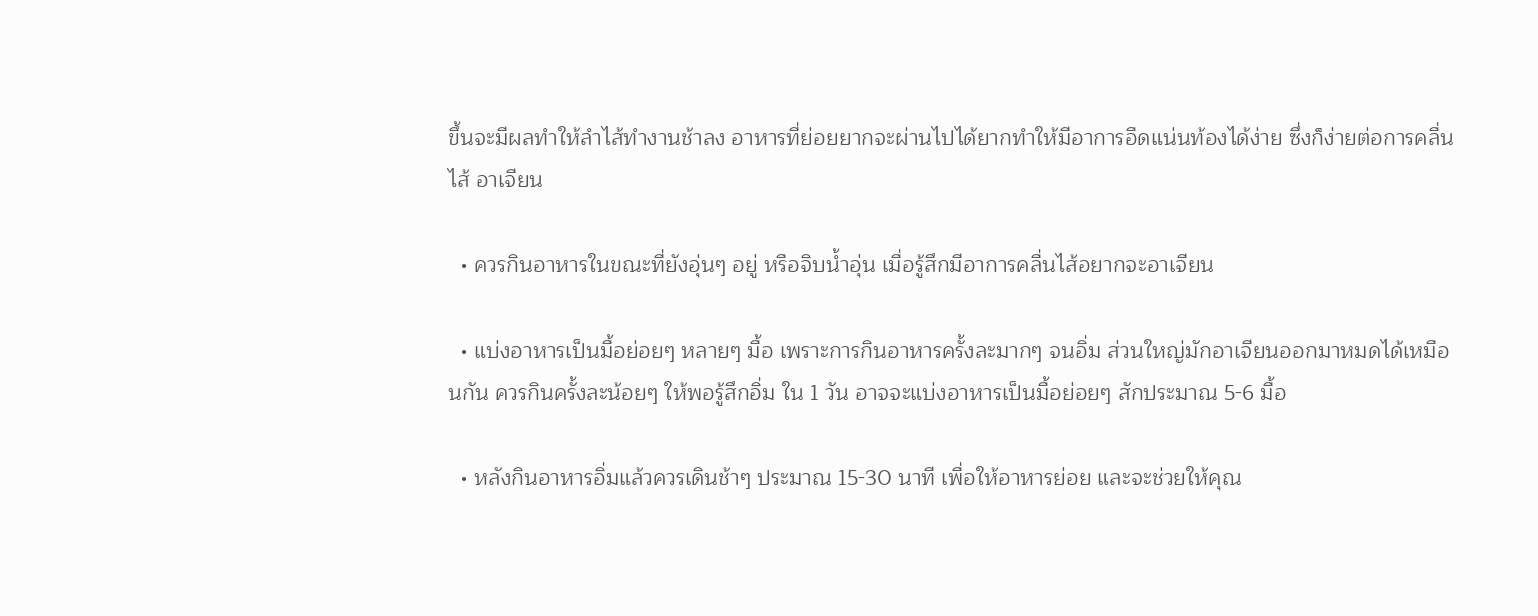ขึ้นจะมีผลทำให้ลำไส้ทำงานช้าลง อาหารที่ย่อยยากจะผ่านไปได้ยากทำให้มีอาการอืดแน่นท้องได้ง่าย ซึ่งก็ง่ายต่อการคลื่นไส้ อาเจียน

  • ควรกินอาหารในขณะที่ยังอุ่นๆ อยู่ หรือจิบน้ำอุ่น เมื่อรู้สึกมีอาการคลื่นไส้อยากจะอาเจียน

  • แบ่งอาหารเป็นมื้อย่อยๆ หลายๆ มื้อ เพราะการกินอาหารครั้งละมากๆ จนอิ่ม ส่วนใหญ่มักอาเจียนออกมาหมดได้เหมือนกัน ควรกินครั้งละน้อยๆ ให้พอรู้สึกอิ่ม ใน 1 วัน อาจจะแบ่งอาหารเป็นมื้อย่อยๆ สักประมาณ 5-6 มื้อ

  • หลังกินอาหารอิ่มแล้วควรเดินช้าๆ ประมาณ 15-30 นาที เพื่อให้อาหารย่อย และจะช่วยให้คุณ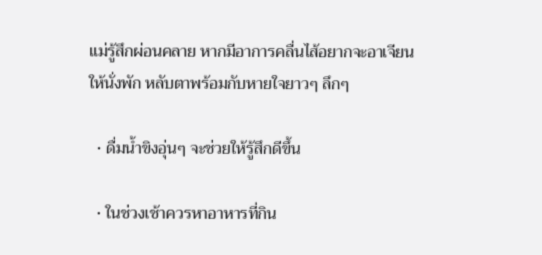แม่รู้สึกผ่อนคลาย หากมีอาการคลื่นไส้อยากจะอาเจียนให้นั่งพัก หลับตาพร้อมกับหายใจยาวๆ ลึกๆ

  • ดื่มน้ำขิงอุ่นๆ จะช่วยให้รู้สึกดีขึ้น

  • ในช่วงเช้าควรหาอาหารที่กิน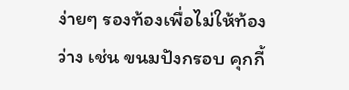ง่ายๆ รองท้องเพื่อไม่ให้ท้องว่าง เช่น ขนมปังกรอบ คุกกี้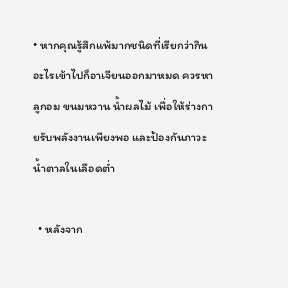• หากคุณรู้สึกแพ้มากชนิดที่เรียกว่ากินอะไรเข้าไปก็อาเจียนออกมาหมด ควรหาลูกอม ขนมหวาน น้ำผลไม้ เพื่อให้ร่างกายรับพลังงานเพียงพอ และป้องกันภาวะน้ำตาลในเลือดต่ำ

  • หลังจาก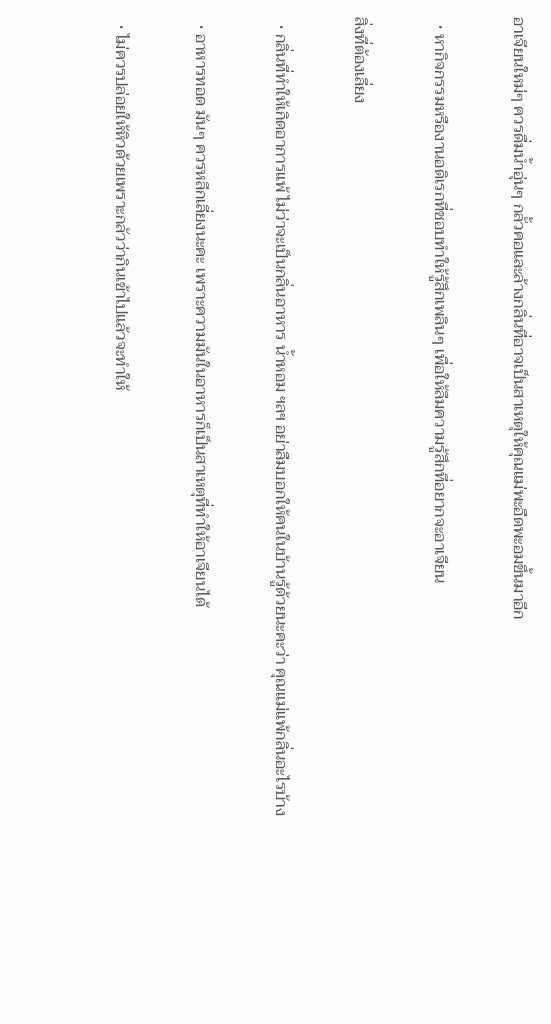อาเจียนใหม่ๆ ควรดื่มน้ำอุ่นๆ กลั้วคอและล้างกลิ่นที่อาจเป็นสาเหตุให้คุณแม่พะอืดพะอมขึ้นมาอีก

  • หากิจกรรมหรืองานอดิเรกที่ชอบทำให้รู้สึกเพลินๆ เพื่อให้ลืมความรู้สึกที่อยากจะอาเจียน

สิ่งที่ต้องเลี่ยง

  • กลิ่นที่ทำให้เกิดอาการแพ้ ไม่ว่าจะเป็นกลิ่นอาหาร น้ำหอม ฯลฯ อย่าลืมบอกให้คนในบ้านรู้ด้วยนะคะว่า คุณแม่แพ้กลิ่นอะไรบ้าง

  • อาหารทอด มันๆ ควรหลีกเลี่ยงนะคะ เพราะความมันในอาหารก็เป็นสาเหตุที่ทำให้อาเจียนได้

  • ไม่ควรปล่อยให้หิวด้วยเพราะกลัวว่ากินเข้าไปแล้วจะทำให้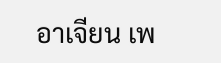อาเจียน เพ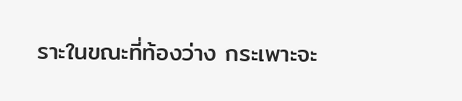ราะในขณะที่ท้องว่าง กระเพาะจะ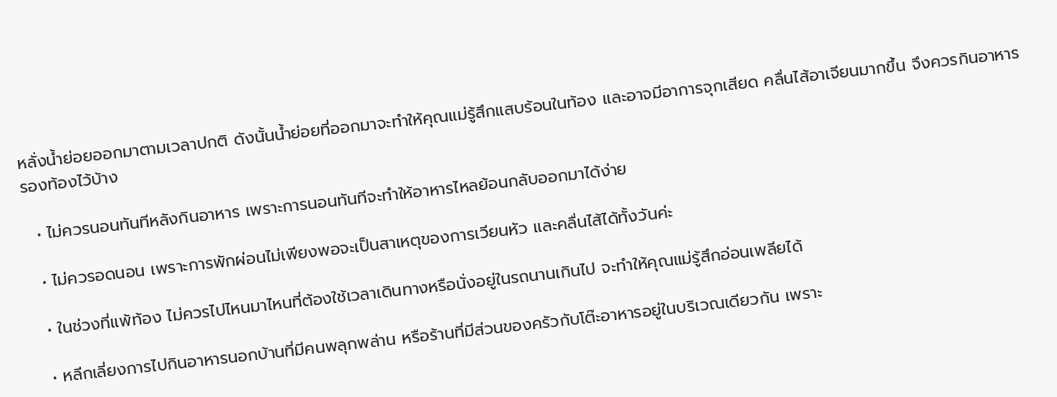หลั่งน้ำย่อยออกมาตามเวลาปกติ ดังนั้นน้ำย่อยที่ออกมาจะทำให้คุณแม่รู้สึกแสบร้อนในท้อง และอาจมีอาการจุกเสียด คลื่นไส้อาเจียนมากขึ้น จึงควรกินอาหารรองท้องไว้บ้าง

  • ไม่ควรนอนทันทีหลังกินอาหาร เพราะการนอนทันทีจะทำให้อาหารไหลย้อนกลับออกมาได้ง่าย

  • ไม่ควรอดนอน เพราะการพักผ่อนไม่เพียงพอจะเป็นสาเหตุของการเวียนหัว และคลื่นไส้ได้ทั้งวันค่ะ

  • ในช่วงที่แพ้ท้อง ไม่ควรไปไหนมาไหนที่ต้องใช้เวลาเดินทางหรือนั่งอยู่ในรถนานเกินไป จะทำให้คุณแม่รู้สึกอ่อนเพลียได้

  • หลีกเลี่ยงการไปกินอาหารนอกบ้านที่มีคนพลุกพล่าน หรือร้านที่มีส่วนของครัวกับโต๊ะอาหารอยู่ในบริเวณเดียวกัน เพราะ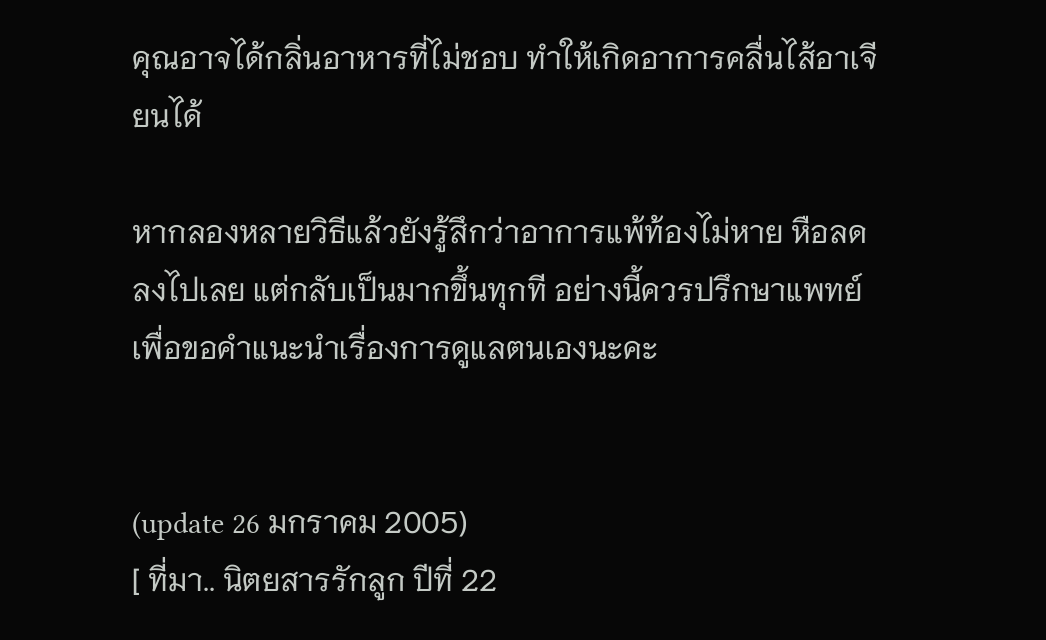คุณอาจได้กลิ่นอาหารที่ไม่ชอบ ทำให้เกิดอาการคลื่นไส้อาเจียนได้

หากลองหลายวิธีแล้วยังรู้สึกว่าอาการแพ้ท้องไม่หาย หือลดลงไปเลย แต่กลับเป็นมากขึ้นทุกที อย่างนี้ควรปรึกษาแพทย์เพื่อขอคำแนะนำเรื่องการดูแลตนเองนะคะ


(update 26 มกราคม 2005)
[ ที่มา.. นิตยสารรักลูก ปีที่ 22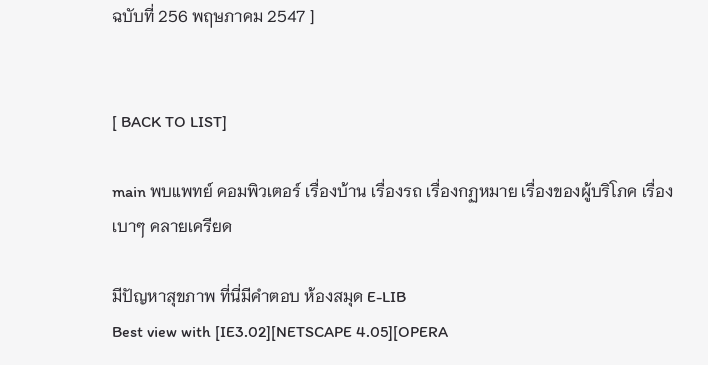ฉบับที่ 256 พฤษภาคม 2547 ]


[ BACK TO LIST]

main พบแพทย์ คอมพิวเตอร์ เรื่องบ้าน เรื่องรถ เรื่องกฏหมาย เรื่องของผู้บริโภค เรื่องเบาๆ คลายเครียด

มีปัญหาสุขภาพ ที่นี่มีคำตอบ ห้องสมุด E-LIB
Best view with [IE3.02][NETSCAPE 4.05][OPERA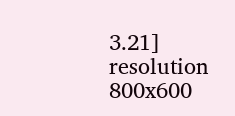3.21] resolution 800x600